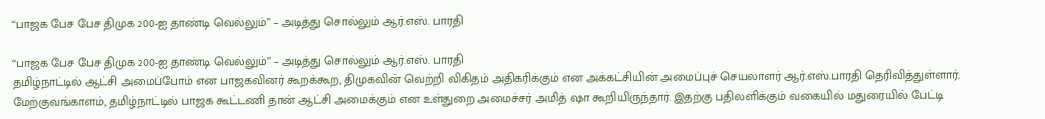“பாஜக பேச பேச திமுக 200-ஐ தாண்டி வெல்லும்” – அடித்து சொல்லும் ஆர்.எஸ். பாரதி

“பாஜக பேச பேச திமுக 200-ஐ தாண்டி வெல்லும்” – அடித்து சொல்லும் ஆர்.எஸ். பாரதி
தமிழ்நாட்டில் ஆட்சி அமைப்போம் என பாஜகவினர் கூறக்கூற, திமுகவின் வெற்றி விகிதம் அதிகரிக்கும் என அக்கட்சியின் அமைப்புச் செயலாளர் ஆர்.எஸ்.பாரதி தெரிவித்துள்ளார்.
மேற்குவங்காளம், தமிழ்நாட்டில் பாஜக கூட்டணி தான் ஆட்சி அமைக்கும் என உள்துறை அமைச்சர் அமித் ஷா கூறியிருந்தார். இதற்கு பதிலளிக்கும் வகையில் மதுரையில் பேட்டி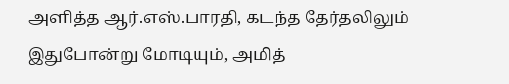அளித்த ஆர்.எஸ்.பாரதி, கடந்த தேர்தலிலும் இதுபோன்று மோடியும், அமித்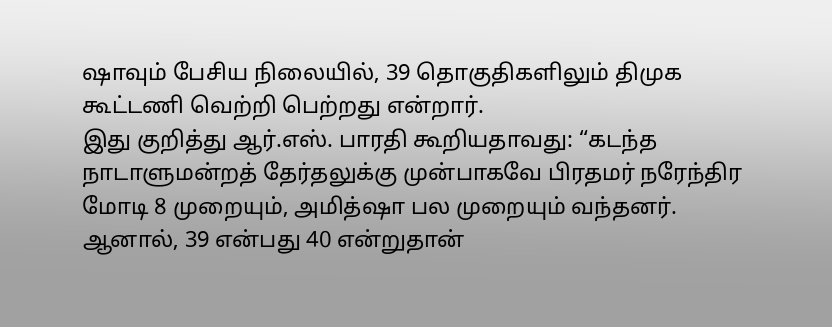ஷாவும் பேசிய நிலையில், 39 தொகுதிகளிலும் திமுக கூட்டணி வெற்றி பெற்றது என்றார்.
இது குறித்து ஆர்.எஸ். பாரதி கூறியதாவது: “கடந்த நாடாளுமன்றத் தேர்தலுக்கு முன்பாகவே பிரதமர் நரேந்திர மோடி 8 முறையும், அமித்ஷா பல முறையும் வந்தனர். ஆனால், 39 என்பது 40 என்றுதான்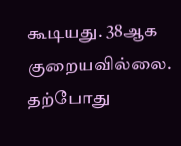கூடியது. 38ஆக குறையவில்லை. தற்போது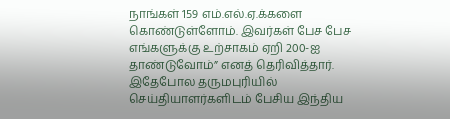நாங்கள் 159 எம்.எல்.ஏ.க்களை கொண்டுள்ளோம். இவர்கள் பேச பேச எங்களுக்கு உற்சாகம் ஏறி 200-ஐ தாண்டுவோம்” எனத் தெரிவித்தார்.
இதேபோல தருமபுரியில் செய்தியாளர்களிடம் பேசிய இந்திய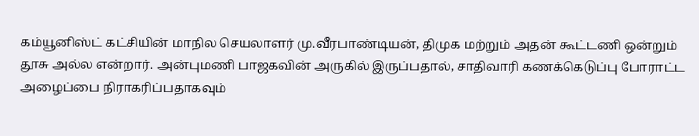கம்யூனிஸ்ட் கட்சியின் மாநில செயலாளர் மு.வீரபாண்டியன், திமுக மற்றும் அதன் கூட்டணி ஒன்றும் தூசு அல்ல என்றார். அன்புமணி பாஜகவின் அருகில் இருப்பதால், சாதிவாரி கணக்கெடுப்பு போராட்ட அழைப்பை நிராகரிப்பதாகவும்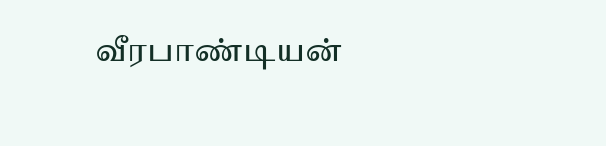வீரபாண்டியன்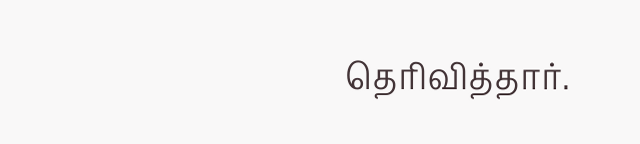தெரிவித்தார்.